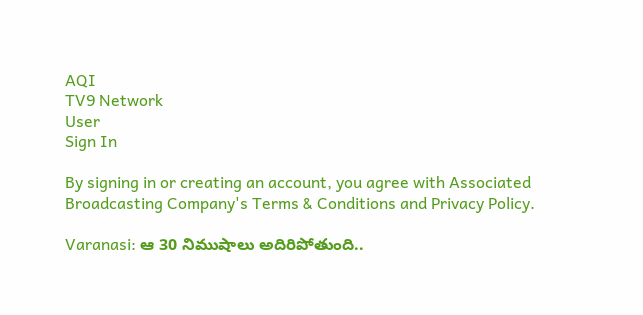AQI
TV9 Network
User
Sign In

By signing in or creating an account, you agree with Associated Broadcasting Company's Terms & Conditions and Privacy Policy.

Varanasi: ఆ 30 నిముషాలు అదిరిపోతుంది..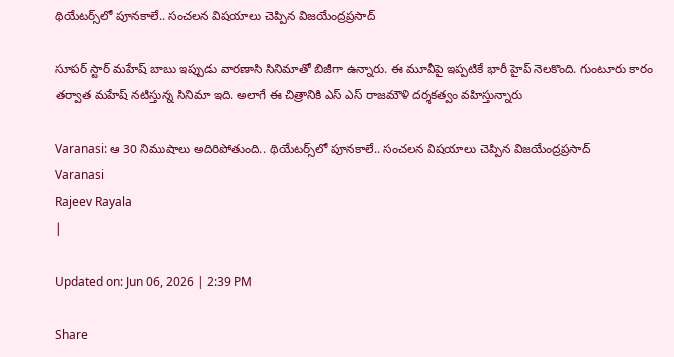థియేటర్స్‌లో పూనకాలే.. సంచలన విషయాలు చెప్పిన విజయేంద్రప్రసాద్

సూపర్ స్టార్ మహేష్ బాబు ఇప్పుడు వారణాసి సినిమాతో బిజీగా ఉన్నారు. ఈ మూవీపై ఇప్పటికే భారీ హైప్ నెలకొంది. గుంటూరు కారం తర్వాత మహేష్ నటిస్తున్న సినిమా ఇది. అలాగే ఈ చిత్రానికి ఎస్ ఎస్ రాజమౌళి దర్శకత్వం వహిస్తున్నారు

Varanasi: ఆ 30 నిముషాలు అదిరిపోతుంది.. థియేటర్స్‌లో పూనకాలే.. సంచలన విషయాలు చెప్పిన విజయేంద్రప్రసాద్
Varanasi
Rajeev Rayala
|

Updated on: Jun 06, 2026 | 2:39 PM

Share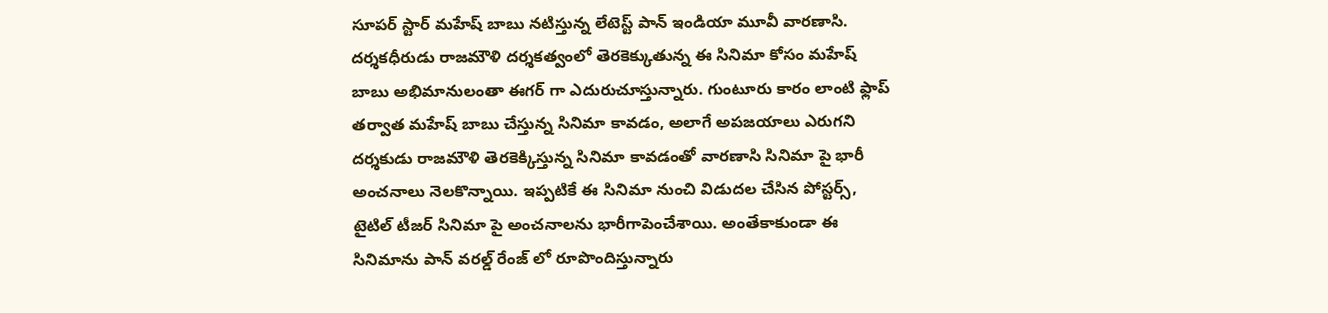సూపర్ స్టార్ మహేష్ బాబు నటిస్తున్న లేటెస్ట్ పాన్ ఇండియా మూవీ వారణాసి. దర్శకధీరుడు రాజమౌళి దర్శకత్వంలో తెరకెక్కుతున్న ఈ సినిమా కోసం మహేష్ బాబు అభిమానులంతా ఈగర్ గా ఎదురుచూస్తున్నారు. గుంటూరు కారం లాంటి ఫ్లాప్ తర్వాత మహేష్ బాబు చేస్తున్న సినిమా కావడం, అలాగే అపజయాలు ఎరుగని దర్శకుడు రాజమౌళి తెరకెక్కిస్తున్న సినిమా కావడంతో వారణాసి సినిమా పై భారీ అంచనాలు నెలకొన్నాయి. ఇప్పటికే ఈ సినిమా నుంచి విడుదల చేసిన పోస్టర్స్,  టైటిల్ టీజర్ సినిమా పై అంచనాలను భారీగాపెంచేశాయి. అంతేకాకుండా ఈ సినిమాను పాన్ వరల్డ్ రేంజ్ లో రూపొందిస్తున్నారు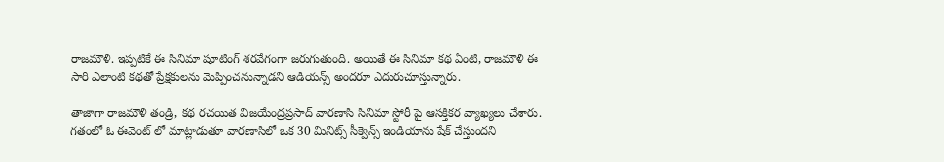రాజమౌళి. ఇప్పటికే ఈ సినిమా షూటింగ్ శరవేగంగా జరుగుతుంది. అయితే ఈ సినిమా కథ ఏంటి, రాజమౌళి ఈ సారి ఎలాంటి కథతో ప్రేక్షకులను మెప్పించనున్నాడని ఆడియన్స్ అందరూ ఎదురుచూస్తున్నారు.

తాజాగా రాజమౌళి తండ్రి, కథ రచయిత విజయేంద్రప్రసాద్ వారణాసి సినిమా స్టోరీ పై ఆసక్తికర వ్యాఖ్యలు చేశారు. గతంలో ఓ ఈవెంట్ లో మాట్లాడుతూ వారణాసిలో ఒక 30 మినిట్స్ సీక్వెన్స్ ఇండియాను షేక్ చేస్తుందని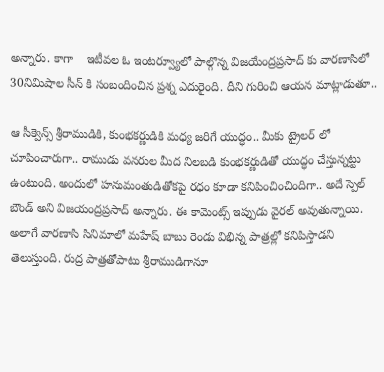అన్నారు. కాగా    ఇటీవల ఓ ఇంటర్వ్యూలో పాల్గొన్న విజయేంద్రప్రసాద్ కు వారణాసిలో 30నిమిషాల సీన్ కి సంబందించిన ప్రశ్న ఎదురైంది. దీని గురించి ఆయన మాట్లాడుతూ..

ఆ సీక్వెన్స్ శ్రీరాముడికి, కుంభకర్ణుడికి మధ్య జరిగే యుద్ధం.. మీకు ట్రైలర్ లో చూపించారుగా.. రాముడు వనరుల మీద నిలబడి కుంభకర్ణుడితో యుద్ధం చేస్తున్నట్టు ఉంటుంది. అందులో హనుమంతుడితోకపై రధం కూడా కనిపించించిందిగా.. అదే స్పెల్ బౌండ్ అని విజయంద్రప్రసాద్ అన్నారు. ఈ కామెంట్స్ ఇప్పుడు వైరల్ అవుతున్నాయి. అలాగే వారణాసి సినిమాలో మహేష్ బాబు రెండు విభిన్న పాత్రల్లో కనిపిస్తాడని తెలుస్తుంది. రుద్ర పాత్రతోపాటు శ్రీరాముడిగానూ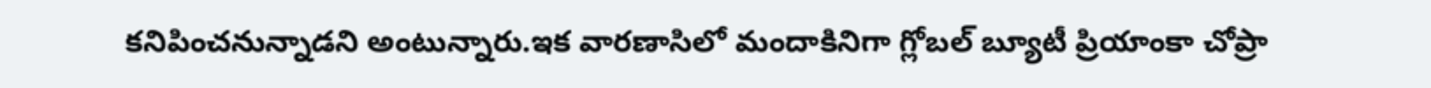కనిపించనున్నాడని అంటున్నారు.ఇక వారణాసిలో మందాకినిగా గ్లోబల్ బ్యూటీ ప్రియాంకా చోప్రా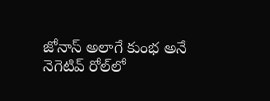జోనాస్ అలాగే కుంభ అనే నెగెటివ్ రోల్‌లో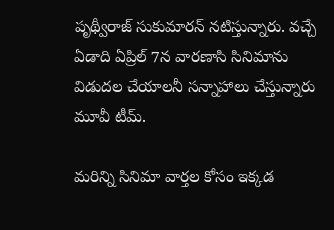పృథ్వీరాజ్ సుకుమారన్ నటిస్తున్నారు. వచ్చే ఏడాది ఏప్రిల్ 7న వారణాసి సినిమాను విడుదల చేయాలనీ సన్నాహాలు చేస్తున్నారు మూవీ టీమ్.

మరిన్ని సినిమా వార్తల కోసం ఇక్కడ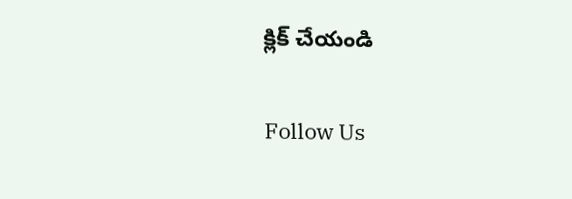క్లిక్ చేయండి

Follow Us